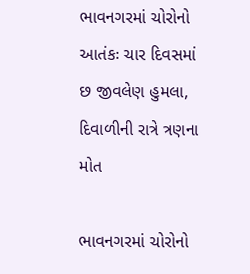ભાવનગરમાં ચોરોનો આતંકઃ ચાર દિવસમાં છ જીવલેણ હુમલા, દિવાળીની રાત્રે ત્રણના મોત

ભાવનગરમાં ચોરોનો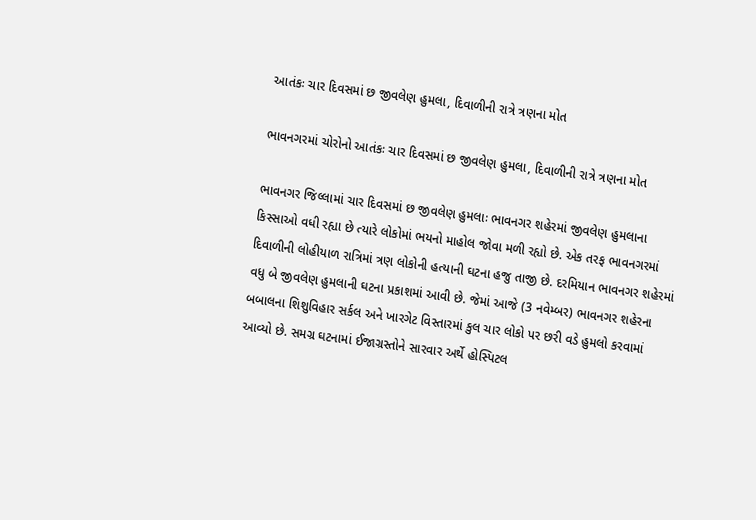આતંકઃ ચાર દિવસમાં છ જીવલેણ હુમલા, દિવાળીની રાત્રે ત્રણના મોત

ભાવનગરમાં ચોરોનો આતંકઃ ચાર દિવસમાં છ જીવલેણ હુમલા, દિવાળીની રાત્રે ત્રણના મોત

ભાવનગર જિલ્લામાં ચાર દિવસમાં છ જીવલેણ હુમલાઃ ભાવનગર શહેરમાં જીવલેણ હુમલાના કિસ્સાઓ વધી રહ્યા છે ત્યારે લોકોમાં ભયનો માહોલ જોવા મળી રહ્યો છે. એક તરફ ભાવનગરમાં દિવાળીની લોહીયાળ રાત્રિમાં ત્રણ લોકોની હત્યાની ઘટના હજુ તાજી છે. દરમિયાન ભાવનગર શહેરમાં વધુ બે જીવલેણ હુમલાની ઘટના પ્રકાશમાં આવી છે. જેમાં આજે (3 નવેમ્બર) ભાવનગર શહેરના બબાલના શિશુવિહાર સર્કલ અને ખારગેટ વિસ્તારમાં કુલ ચાર લોકો પર છરી વડે હુમલો કરવામાં આવ્યો છે. સમગ્ર ઘટનામાં ઈજાગ્રસ્તોને સારવાર અર્થે હોસ્પિટલ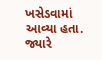ખસેડવામાં આવ્યા હતા. જ્યારે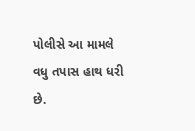પોલીસે આ મામલે વધુ તપાસ હાથ ધરી છે.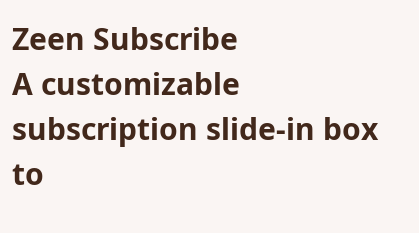Zeen Subscribe
A customizable subscription slide-in box to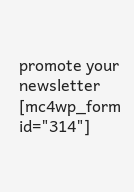promote your newsletter
[mc4wp_form id="314"]